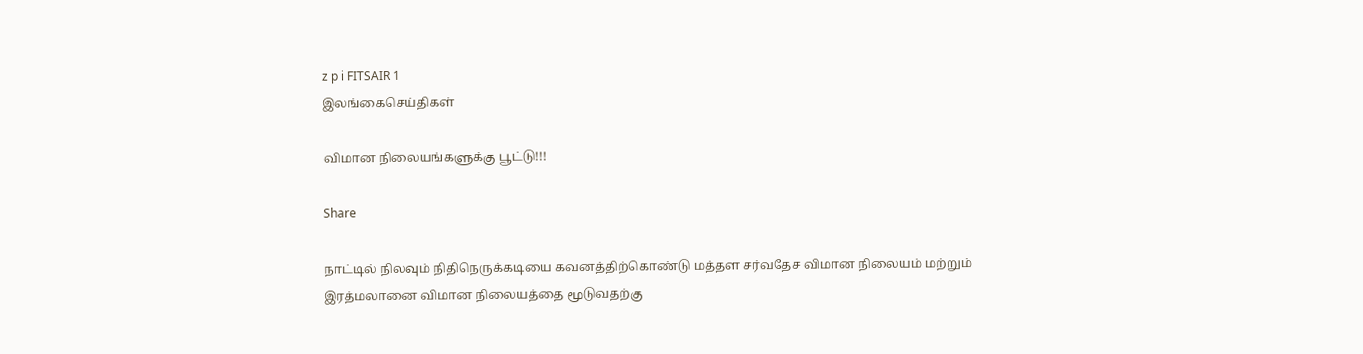z p i FITSAIR 1
இலங்கைசெய்திகள்

விமான நிலையங்களுக்கு பூட்டு!!!

Share

நாட்டில் நிலவும் நிதிநெருக்கடியை கவனத்திற்கொண்டு மத்தள சர்வதேச விமான நிலையம் மற்றும் இரத்மலானை விமான நிலையத்தை மூடுவதற்கு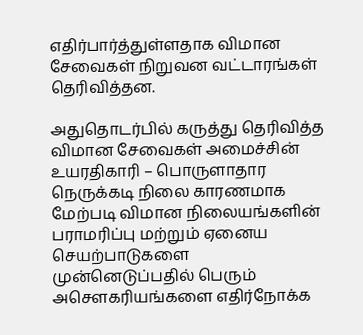எதிர்பார்த்துள்ளதாக விமான சேவைகள் நிறுவன வட்டாரங்கள் தெரிவித்தன.

அதுதொடர்பில் கருத்து தெரிவித்த விமான சேவைகள் அமைச்சின் உயரதிகாரி – பொருளாதார நெருக்கடி நிலை காரணமாக மேற்படி விமான நிலையங்களின் பராமரிப்பு மற்றும் ஏனைய செயற்பாடுகளை முன்னெடுப்பதில் பெரும் அசௌகரியங்களை எதிர்நோக்க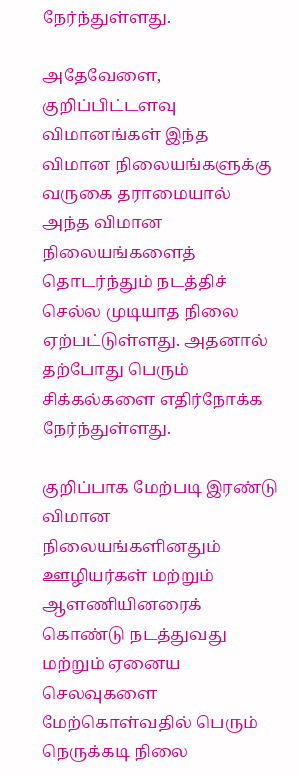நேர்ந்துள்ளது.

அதேவேளை, குறிப்பிட்டளவு விமானங்கள் இந்த விமான நிலையங்களுக்கு வருகை தராமையால் அந்த விமான நிலையங்களைத் தொடர்ந்தும் நடத்திச் செல்ல முடியாத நிலை ஏற்பட்டுள்ளது. அதனால் தற்போது பெரும் சிக்கல்களை எதிர்நோக்க நேர்ந்துள்ளது.

குறிப்பாக மேற்படி இரண்டு விமான நிலையங்களினதும் ஊழியர்கள் மற்றும் ஆளணியினரைக் கொண்டு நடத்துவது மற்றும் ஏனைய செலவுகளை மேற்கொள்வதில் பெரும் நெருக்கடி நிலை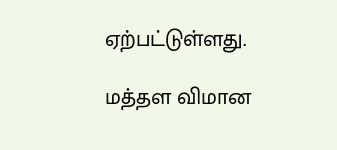ஏற்பட்டுள்ளது.

மத்தள விமான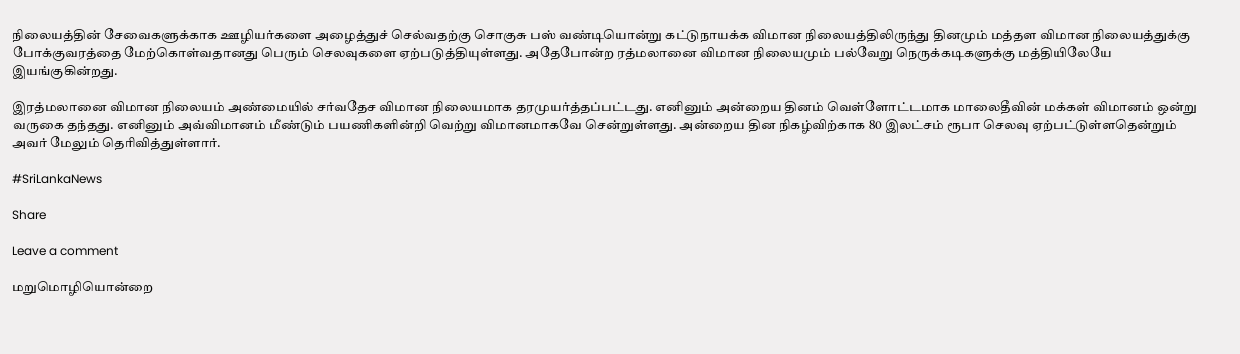நிலையத்தின் சேவைகளுக்காக ஊழியர்களை அழைத்துச் செல்வதற்கு சொகுசு பஸ் வண்டியொன்று கட்டுநாயக்க விமான நிலையத்திலிருந்து தினமும் மத்தள விமான நிலையத்துக்கு போக்குவரத்தை மேற்கொள்வதானது பெரும் செலவுகளை ஏற்படுத்தியுள்ளது. அதேபோன்ற ரத்மலானை விமான நிலையமும் பல்வேறு நெருக்கடிகளுக்கு மத்தியிலேயே இயங்குகின்றது.

இரத்மலானை விமான நிலையம் அண்மையில் சர்வதேச விமான நிலையமாக தரமுயர்த்தப்பட்டது. எனினும் அன்றைய தினம் வெள்ளோட்டமாக மாலைதீவின் மக்கள் விமானம் ஒன்று வருகை தந்தது. எனினும் அவ்விமானம் மீண்டும் பயணிகளின்றி வெற்று விமானமாகவே சென்றுள்ளது. அன்றைய தின நிகழ்விற்காக 80 இலட்சம் ரூபா செலவு ஏற்பட்டுள்ளதென்றும் அவர் மேலும் தெரிவித்துள்ளார்.

#SriLankaNews

Share

Leave a comment

மறுமொழியொன்றை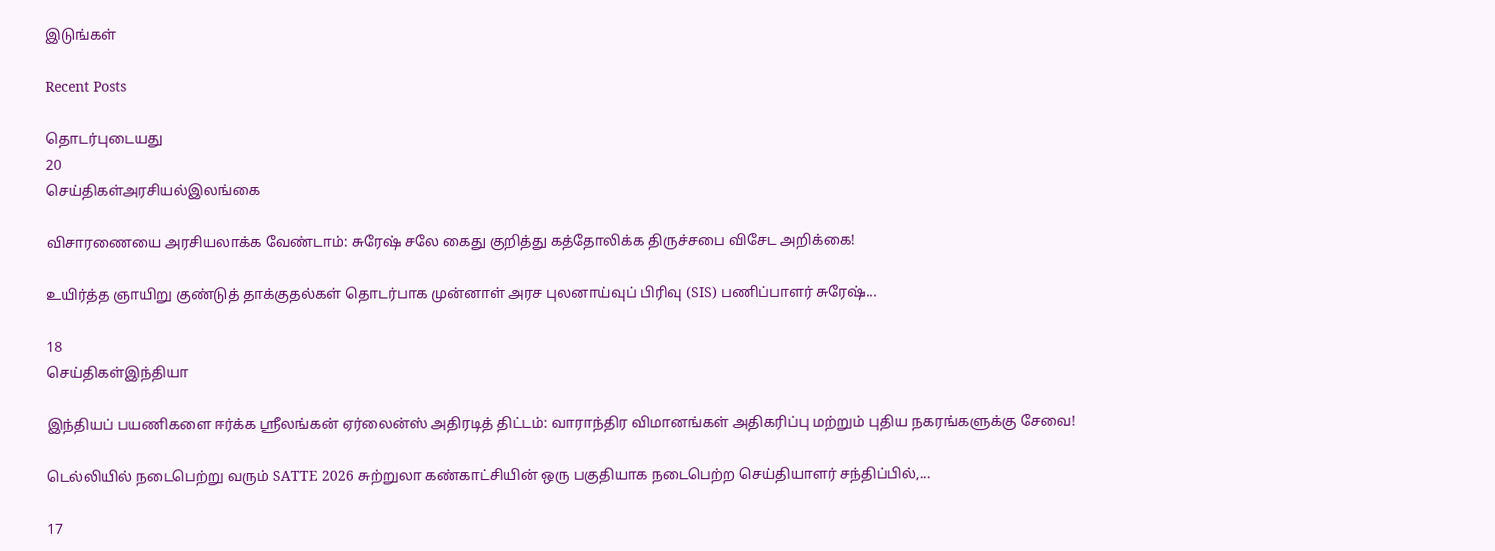இடுங்கள்

Recent Posts

தொடர்புடையது
20
செய்திகள்அரசியல்இலங்கை

விசாரணையை அரசியலாக்க வேண்டாம்: சுரேஷ் சலே கைது குறித்து கத்தோலிக்க திருச்சபை விசேட அறிக்கை!

உயிர்த்த ஞாயிறு குண்டுத் தாக்குதல்கள் தொடர்பாக முன்னாள் அரச புலனாய்வுப் பிரிவு (SIS) பணிப்பாளர் சுரேஷ்...

18
செய்திகள்இந்தியா

இந்தியப் பயணிகளை ஈர்க்க ஸ்ரீலங்கன் ஏர்லைன்ஸ் அதிரடித் திட்டம்: வாராந்திர விமானங்கள் அதிகரிப்பு மற்றும் புதிய நகரங்களுக்கு சேவை!

டெல்லியில் நடைபெற்று வரும் SATTE 2026 சுற்றுலா கண்காட்சியின் ஒரு பகுதியாக நடைபெற்ற செய்தியாளர் சந்திப்பில்,...

17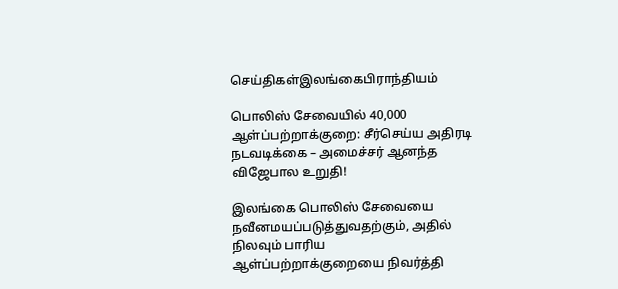செய்திகள்இலங்கைபிராந்தியம்

பொலிஸ் சேவையில் 40,000 ஆள்ப்பற்றாக்குறை: சீர்செய்ய அதிரடி நடவடிக்கை – அமைச்சர் ஆனந்த விஜேபால உறுதி!

இலங்கை பொலிஸ் சேவையை நவீனமயப்படுத்துவதற்கும், அதில் நிலவும் பாரிய ஆள்ப்பற்றாக்குறையை நிவர்த்தி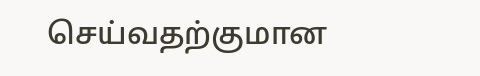செய்வதற்குமான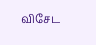விசேட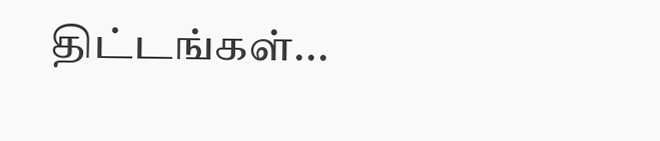திட்டங்கள்...